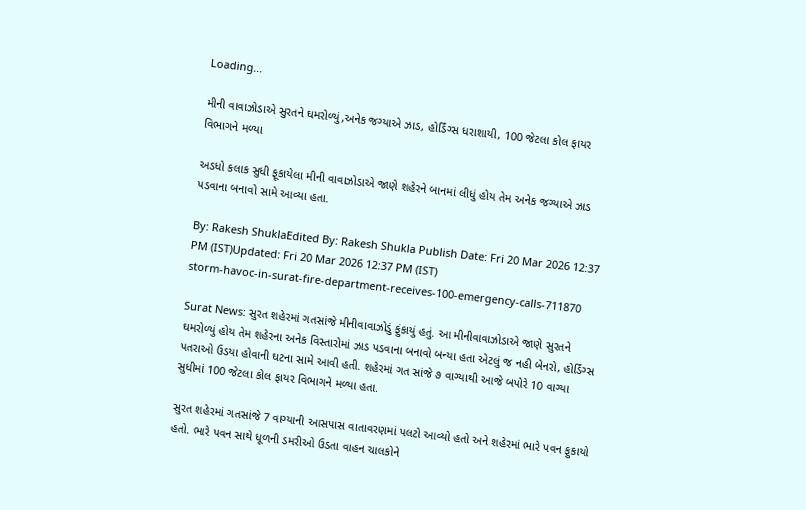Loading...

મીની વાવાઝોડાએ સુરતને ઘમરોળ્યું,અનેક જગ્યાએ ઝાડ, હોર્ડિંગ્સ ધરાશાયી, 100 જેટલા કોલ ફાયર વિભાગને મળ્યા

અડધો કલાક સુધી ફૂકાયેલા મીની વાવાઝોડાએ જાણે શહેરને બાનમાં લીધું હોય તેમ અનેક જગ્યાએ ઝાડ પડવાના બનાવો સામે આવ્યા હતા.

By: Rakesh ShuklaEdited By: Rakesh Shukla Publish Date: Fri 20 Mar 2026 12:37 PM (IST)Updated: Fri 20 Mar 2026 12:37 PM (IST)
storm-havoc-in-surat-fire-department-receives-100-emergency-calls-711870

Surat News: સુરત શહેરમાં ગતસાંજે મીનીવાવાઝોડું ફુંકાયું હતું. આ મીનીવાવાઝોડાએ જાણે સુરતને ઘમરોળ્યું હોય તેમ શહેરના અનેક વિસ્તારોમાં ઝાડ પડવાના બનાવો બન્યા હતા એટલું જ નહી બેનરો, હોર્ડિંગ્સ પતરાઓ ઉડયા હોવાની ઘટના સામે આવી હતી. શહેરમાં ગત સાંજે ૭ વાગ્યાથી આજે બપોરે 10 વાગ્યા સુધીમાં 100 જેટલા કોલ ફાયર વિભાગને મળ્યા હતા.

સુરત શહેરમાં ગતસાંજે 7 વાગ્યાની આસપાસ વાતાવરણમાં પલટો આવ્યો હતો અને શહેરમાં ભારે પવન ફુકાયો હતો. ભારે પવન સાથે ધૂળની ડમરીઓ ઉડતા વાહન ચાલકોને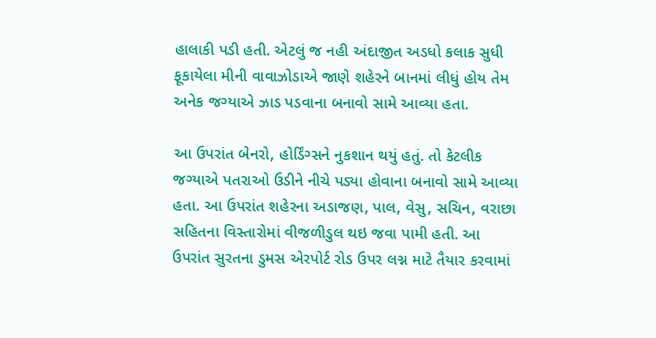હાલાકી પડી હતી. એટલું જ નહી અંદાજીત અડધો કલાક સુધી ફૂકાયેલા મીની વાવાઝોડાએ જાણે શહેરને બાનમાં લીધું હોય તેમ અનેક જગ્યાએ ઝાડ પડવાના બનાવો સામે આવ્યા હતા.

આ ઉપરાંત બેનરો, હોર્ડિંગ્સને નુકશાન થયું હતું. તો કેટલીક જગ્યાએ પતરાઓ ઉડીને નીચે પડ્યા હોવાના બનાવો સામે આવ્યા હતા. આ ઉપરાંત શહેરના અડાજણ, પાલ, વેસુ, સચિન, વરાછા સહિતના વિસ્તારોમાં વીજળીડુલ થઇ જવા પામી હતી. આ ઉપરાંત સુરતના ડુમસ એરપોર્ટ રોડ ઉપર લગ્ન માટે તૈયાર કરવામાં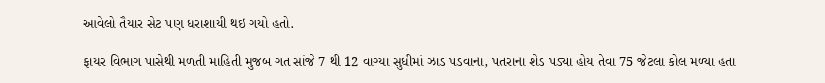આવેલો તૈયાર સેટ પણ ધરાશાયી થઇ ગયો હતો.

ફાયર વિભાગ પાસેથી મળતી માહિતી મુજબ ગત સાંજે 7 થી 12 વાગ્યા સુધીમાં ઝાડ પડવાના, પતરાના શેડ પડ્યા હોય તેવા 75 જેટલા કોલ મળ્યા હતા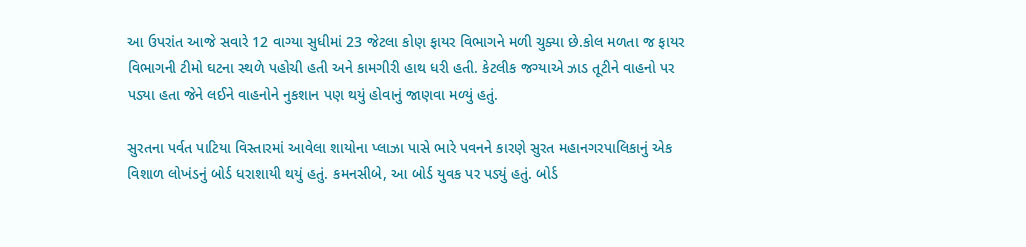આ ઉપરાંત આજે સવારે 12 વાગ્યા સુધીમાં 23 જેટલા કોણ ફાયર વિભાગને મળી ચુક્યા છે.કોલ મળતા જ ફાયર વિભાગની ટીમો ઘટના સ્થળે પહોચી હતી અને કામગીરી હાથ ધરી હતી. કેટલીક જગ્યાએ ઝાડ તૂટીને વાહનો પર પડ્યા હતા જેને લઈને વાહનોને નુકશાન પણ થયું હોવાનું જાણવા મળ્યું હતું.

સુરતના પર્વત પાટિયા વિસ્તારમાં આવેલા શાયોના પ્લાઝા પાસે ભારે પવનને કારણે સુરત મહાનગરપાલિકાનું એક વિશાળ લોખંડનું બોર્ડ ધરાશાયી થયું હતું. કમનસીબે, આ બોર્ડ યુવક પર પડ્યું હતું. બોર્ડ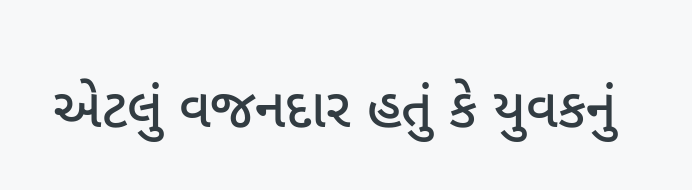એટલું વજનદાર હતું કે યુવકનું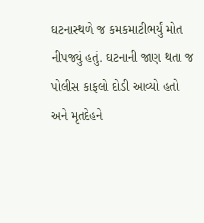ઘટનાસ્થળે જ કમકમાટીભર્યું મોત નીપજ્યું હતું. ઘટનાની જાણ થતા જ પોલીસ કાફલો દોડી આવ્યો હતો અને મૃતદેહને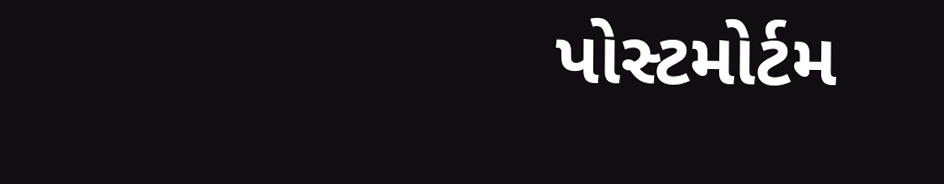પોસ્ટમોર્ટમ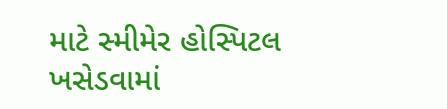માટે સ્મીમેર હોસ્પિટલ ખસેડવામાં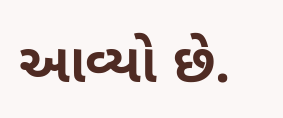આવ્યો છે.